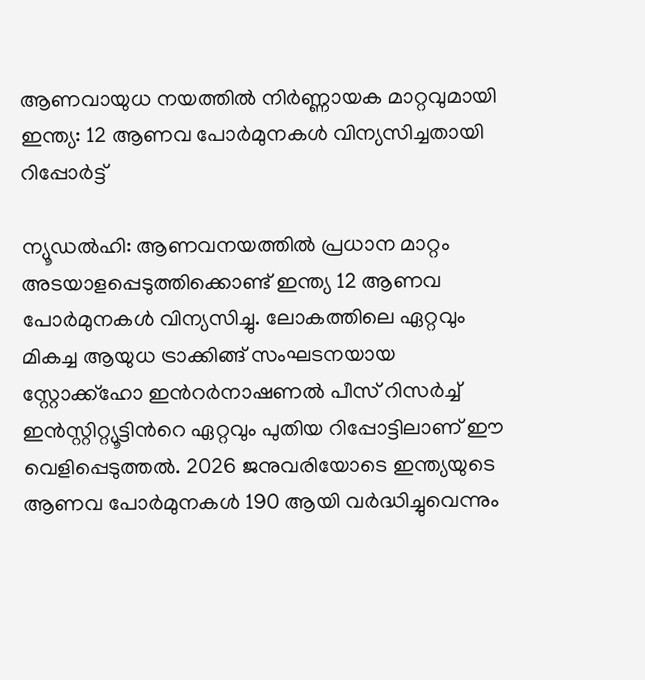ആണവായുധ നയത്തിൽ നിർണ്ണായക മാറ്റവുമായി ഇന്ത്യ: 12 ആണവ പോർമുനകൾ വിന്യസിച്ചതായി റിപ്പോർട്ട്

ന്യൂഡൽഹി: ആണവനയത്തിൽ പ്രധാന മാറ്റം അടയാളപ്പെടുത്തിക്കൊണ്ട് ഇന്ത്യ 12 ആണവ പോർമുനകൾ വിന്യസിച്ചു. ലോകത്തിലെ ഏറ്റവും മികച്ച ആയുധ ട്രാക്കിങ്ങ് സംഘടനയായ സ്റ്റോക്ക്ഹോ ഇന്‍റർനാഷണൽ പീസ് റിസർച്ച് ഇൻസ്റ്റിറ്റ്യൂട്ടിന്‍റെ ഏറ്റവും പുതിയ റിപ്പോട്ടിലാണ് ഈ വെളിപ്പെടുത്തൽ. 2026 ജനുവരിയോടെ ഇന്ത്യയുടെ ആണവ പോർമുനകൾ 190 ആയി വർദ്ധിച്ചുവെന്നും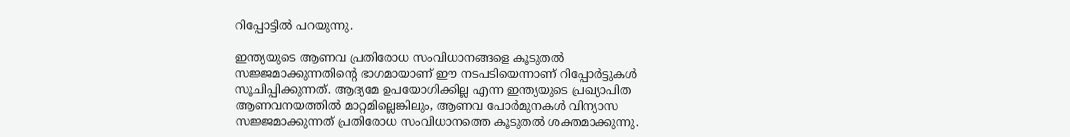റിപ്പോട്ടിൽ പറയുന്നു.

ഇന്ത്യയുടെ ആണവ പ്രതിരോധ സംവിധാനങ്ങളെ കൂടുതൽ സജ്ജമാക്കുന്നതിന്‍റെ ഭാഗമായാണ് ഈ നടപടിയെന്നാണ് റിപ്പോർട്ടുകൾ സൂചിപ്പിക്കുന്നത്. ആദ്യമേ ഉപയോഗിക്കില്ല എന്ന ഇന്ത്യയുടെ പ്രഖ്യാപിത ആണവനയത്തിൽ മാറ്റമില്ലെങ്കിലും, ആണവ പോർമുനകൾ വിന്യാസ സജ്ജമാക്കുന്നത് പ്രതിരോധ സംവിധാനത്തെ കൂടുതൽ ശക്തമാക്കുന്നു.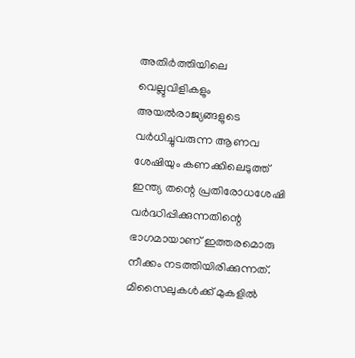അതിർത്തിയിലെ വെല്ലുവിളികളും അയൽരാജ്യങ്ങളുടെ വർധിച്ചുവരുന്ന ആണവ ശേഷിയും കണക്കിലെടുത്ത് ഇന്ത്യ തന്റെ പ്രതിരോധശേഷി വർദ്ധിപ്പിക്കുന്നതിന്റെ ഭാഗമായാണ് ഇത്തരമൊരു നീക്കം നടത്തിയിരിക്കുന്നത്. മിസൈലുകൾക്ക് മുകളിൽ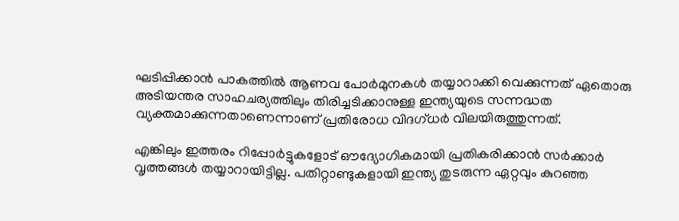ഘടിപ്പിക്കാൻ പാകത്തിൽ ആണവ പോർമുനകൾ തയ്യാറാക്കി വെക്കുന്നത് ഏതൊരു അടിയന്തര സാഹചര്യത്തിലും തിരിച്ചടിക്കാനുള്ള ഇന്ത്യയുടെ സന്നദ്ധത വ്യക്തമാക്കുന്നതാണെന്നാണ് പ്രതിരോധ വിദഗ്ധർ വിലയിരുത്തുന്നത്.

എങ്കിലും ഇത്തരം റിപ്പോർട്ടുകളോട് ഔദ്യോഗികമായി പ്രതികരിക്കാൻ സർക്കാർ വൃത്തങ്ങൾ തയ്യാറായിട്ടില്ല. പതിറ്റാണ്ടുകളായി ഇന്ത്യ തുടരുന്ന ഏറ്റവും കുറഞ്ഞ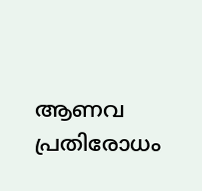ആണവ പ്രതിരോധം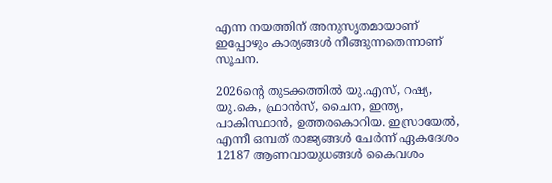എന്ന നയത്തിന് അനുസൃതമായാണ് ഇപ്പോഴും കാര്യങ്ങൾ നീങ്ങുന്നതെന്നാണ് സൂചന.

2026ന്‍റെ തുടക്കത്തിൽ യു.എസ്, റഷ്യ, യു.കെ, ഫ്രാൻസ്, ചൈന, ഇന്ത്യ, പാകിസ്ഥാൻ, ഉത്തരകൊറിയ. ഇസ്രായേൽ, എന്നീ ഒമ്പത് രാജ്യങ്ങൾ ചേർന്ന് ഏകദേശം 12187 ആണവായുധങ്ങൾ കൈവശം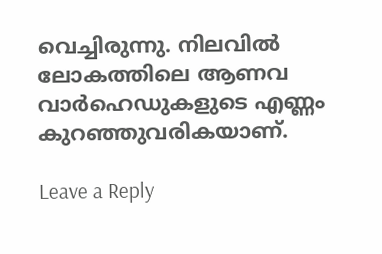വെച്ചിരുന്നു. നിലവിൽ ലോകത്തിലെ ആണവ വാർഹെഡുകളുടെ എണ്ണം കുറഞ്ഞുവരികയാണ്.

Leave a Reply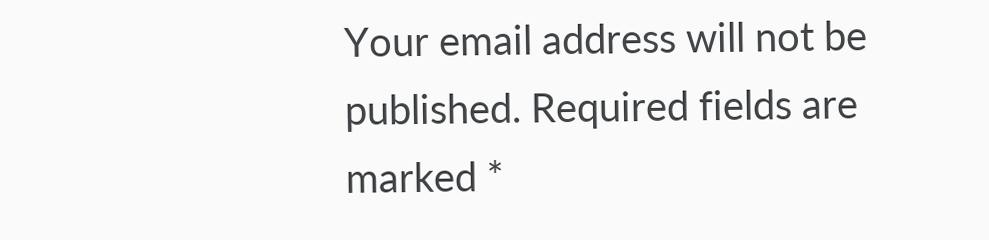Your email address will not be published. Required fields are marked *